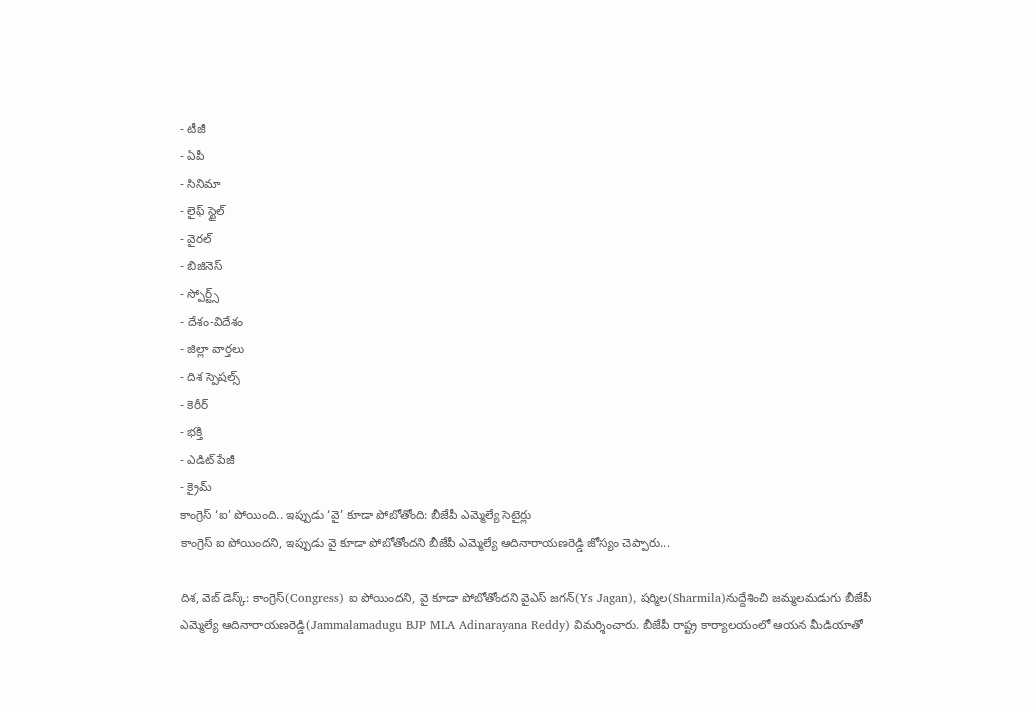- టీజీ
- ఏపీ
- సినిమా
- లైఫ్ స్టైల్
- వైరల్
- బిజినెస్
- స్పోర్ట్స్
- దేశం-విదేశం
- జిల్లా వార్తలు
- దిశ స్పెషల్స్
- కెరీర్
- భక్తి
- ఎడిట్ పేజీ
- క్రైమ్
కాంగ్రెస్ ‘ఐ’ పోయింది.. ఇప్పుడు ‘వై’ కూడా పోబోతోంది: బీజేపీ ఎమ్మెల్యే సెటైర్లు
కాంగ్రెస్ ఐ పోయిందని, ఇప్పుడు వై కూడా పోబోతోందని బీజేపీ ఎమ్మెల్యే ఆదినారాయణరెడ్డి జోస్యం చెప్పారు...

దిశ, వెబ్ డెస్క్: కాంగ్రెస్(Congress) ఐ పోయిందని, వై కూడా పోబోతోందని వైఎస్ జగన్(Ys Jagan), షర్మిల(Sharmila)నుద్దేశించి జమ్మలమడుగు బీజేపీ ఎమ్మెల్యే ఆదినారాయణరెడ్డి(Jammalamadugu BJP MLA Adinarayana Reddy) విమర్శించారు. బీజేపీ రాష్ట్ర కార్యాలయంలో ఆయన మీడియాతో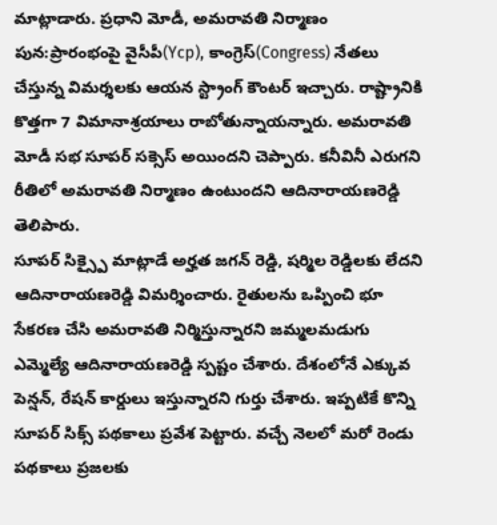మాట్లాడారు. ప్రధాని మోడీ, అమరావతి నిర్మాణం పున:ప్రారంభంపై వైసీపీ(Ycp), కాంగ్రెస్(Congress) నేతలు చేస్తున్న విమర్శలకు ఆయన స్ట్రాంగ్ కౌంటర్ ఇచ్చారు. రాష్ట్రానికి కొత్తగా 7 విమానాశ్రయాలు రాబోతున్నాయన్నారు. అమరావతి మోడీ సభ సూపర్ సక్సెస్ అయిందని చెప్పారు. కనీవినీ ఎరుగని రీతిలో అమరావతి నిర్మాణం ఉంటుందని ఆదినారాయణరెడ్డి తెలిపారు.
సూపర్ సిక్స్పై మాట్లాడే అర్హత జగన్ రెడ్డి, షర్మిల రెడ్డిలకు లేదని ఆదినారాయణరెడ్డి విమర్శించారు. రైతులను ఒప్పించి భూ సేకరణ చేసి అమరావతి నిర్మిస్తున్నారని జమ్మలమడుగు ఎమ్మెల్యే ఆదినారాయణరెడ్డి స్పష్టం చేశారు. దేశంలోనే ఎక్కువ పెన్షన్, రేషన్ కార్డులు ఇస్తున్నారని గుర్తు చేశారు. ఇప్పటికే కొన్ని సూపర్ సిక్స్ పథకాలు ప్రవేశ పెట్టారు. వచ్చే నెలలో మరో రెండు పథకాలు ప్రజలకు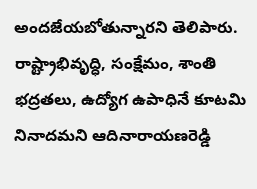అందజేయబోతున్నారని తెలిపారు. రాష్ట్రాభివృద్ధి, సంక్షేమం, శాంతి భద్రతలు, ఉద్యోగ ఉపాధినే కూటమి నినాదమని ఆదినారాయణరెడ్డి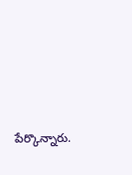పేర్కొన్నారు.